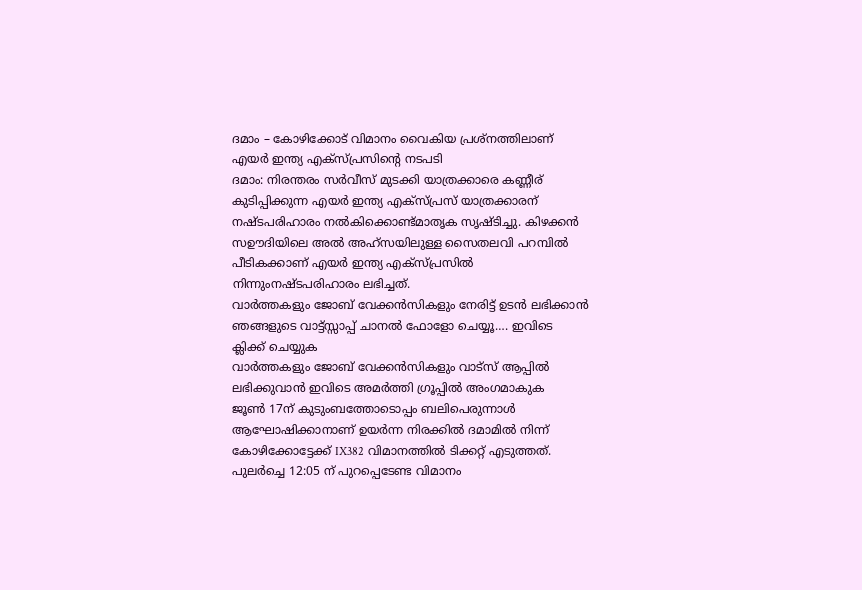ദമാം – കോഴിക്കോട് വിമാനം വൈകിയ പ്രശ്നത്തിലാണ് എയർ ഇന്ത്യ എക്സ്പ്രസിന്റെ നടപടി
ദമാം: നിരന്തരം സർവീസ് മുടക്കി യാത്രക്കാരെ കണ്ണീര് കുടിപ്പിക്കുന്ന എയർ ഇന്ത്യ എക്സ്പ്രസ് യാത്രക്കാരന് നഷ്ടപരിഹാരം നൽകിക്കൊണ്ട്മാതൃക സൃഷ്ടിച്ചു. കിഴക്കൻ സഊദിയിലെ അൽ അഹ്സയിലുള്ള സൈതലവി പറമ്പിൽ പീടികക്കാണ് എയർ ഇന്ത്യ എക്സ്പ്രസിൽ നിന്നുംനഷ്ടപരിഹാരം ലഭിച്ചത്.
വാർത്തകളും ജോബ് വേക്കൻസികളും നേരിട്ട് ഉടൻ ലഭിക്കാൻ ഞങ്ങളുടെ വാട്ട്സ്സാപ്പ് ചാനൽ ഫോളോ ചെയ്യൂ…. ഇവിടെ ക്ലിക്ക് ചെയ്യുക
വാർത്തകളും ജോബ് വേക്കൻസികളും വാട്സ് ആപ്പിൽ ലഭിക്കുവാൻ ഇവിടെ അമർത്തി ഗ്രൂപ്പിൽ അംഗമാകുക
ജൂൺ 17ന് കുടുംബത്തോടൊപ്പം ബലിപെരുന്നാൾ ആഘോഷിക്കാനാണ് ഉയർന്ന നിരക്കിൽ ദമാമിൽ നിന്ന് കോഴിക്കോട്ടേക്ക് IX382 വിമാനത്തിൽ ടിക്കറ്റ് എടുത്തത്. പുലർച്ചെ 12:05 ന് പുറപ്പെടേണ്ട വിമാനം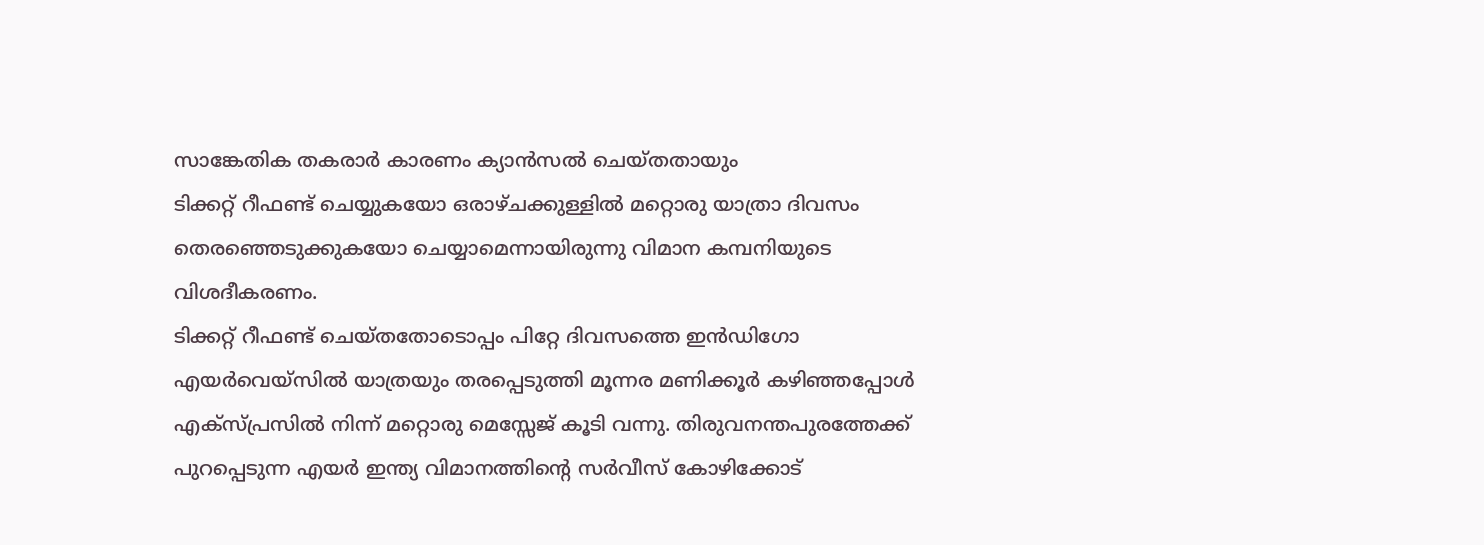സാങ്കേതിക തകരാർ കാരണം ക്യാൻസൽ ചെയ്തതായും
ടിക്കറ്റ് റീഫണ്ട് ചെയ്യുകയോ ഒരാഴ്ചക്കുള്ളിൽ മറ്റൊരു യാത്രാ ദിവസം തെരഞ്ഞെടുക്കുകയോ ചെയ്യാമെന്നായിരുന്നു വിമാന കമ്പനിയുടെ വിശദീകരണം.
ടിക്കറ്റ് റീഫണ്ട് ചെയ്തതോടൊപ്പം പിറ്റേ ദിവസത്തെ ഇൻഡിഗോ എയർവെയ്സിൽ യാത്രയും തരപ്പെടുത്തി മൂന്നര മണിക്കൂർ കഴിഞ്ഞപ്പോൾ എക്സ്പ്രസിൽ നിന്ന് മറ്റൊരു മെസ്സേജ് കൂടി വന്നു. തിരുവനന്തപുരത്തേക്ക് പുറപ്പെടുന്ന എയർ ഇന്ത്യ വിമാനത്തിന്റെ സർവീസ് കോഴിക്കോട്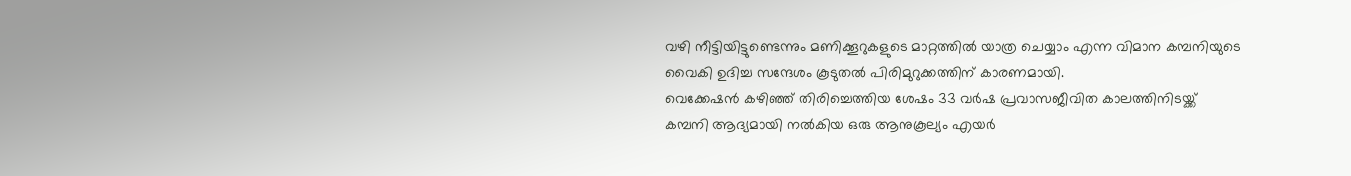വഴി നീട്ടിയിട്ടുണ്ടെന്നും മണിക്കൂറുകളുടെ മാറ്റത്തിൽ യാത്ര ചെയ്യാം എന്ന വിമാന കമ്പനിയുടെ വൈകി ഉദിച്ച സന്ദേശം കൂടുതൽ പിരിമുറുക്കത്തിന് കാരണമായി.
വെക്കേഷൻ കഴിഞ്ഞ് തിരിച്ചെത്തിയ ശേഷം 33 വർഷ പ്രവാസജീവിത കാലത്തിനിടയ്ക്ക്
കമ്പനി ആദ്യമായി നൽകിയ ഒരു ആനുകൂല്യം എയർ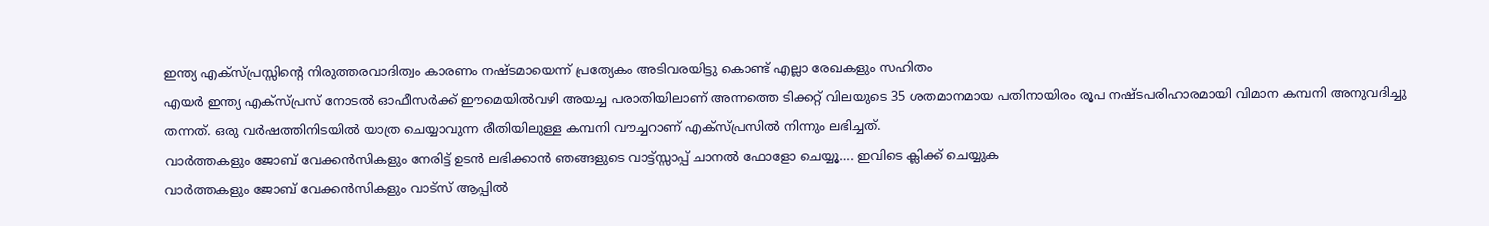ഇന്ത്യ എക്സ്പ്രസ്സിന്റെ നിരുത്തരവാദിത്വം കാരണം നഷ്ടമായെന്ന് പ്രത്യേകം അടിവരയിട്ടു കൊണ്ട് എല്ലാ രേഖകളും സഹിതം
എയർ ഇന്ത്യ എക്സ്പ്രസ് നോടൽ ഓഫീസർക്ക് ഈമെയിൽവഴി അയച്ച പരാതിയിലാണ് അന്നത്തെ ടിക്കറ്റ് വിലയുടെ 35 ശതമാനമായ പതിനായിരം രൂപ നഷ്ടപരിഹാരമായി വിമാന കമ്പനി അനുവദിച്ചു തന്നത്. ഒരു വർഷത്തിനിടയിൽ യാത്ര ചെയ്യാവുന്ന രീതിയിലുള്ള കമ്പനി വൗച്ചറാണ് എക്സ്പ്രസിൽ നിന്നും ലഭിച്ചത്.
വാർത്തകളും ജോബ് വേക്കൻസികളും നേരിട്ട് ഉടൻ ലഭിക്കാൻ ഞങ്ങളുടെ വാട്ട്സ്സാപ്പ് ചാനൽ ഫോളോ ചെയ്യൂ…. ഇവിടെ ക്ലിക്ക് ചെയ്യുക
വാർത്തകളും ജോബ് വേക്കൻസികളും വാട്സ് ആപ്പിൽ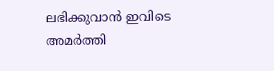ലഭിക്കുവാൻ ഇവിടെ അമർത്തി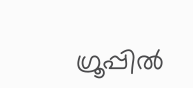ഗ്രൂപ്പിൽ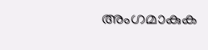അംഗമാകുക